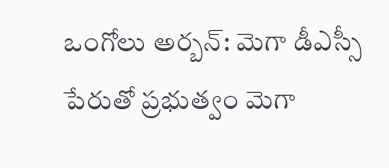ఒంగోలు అర్బన్: మెగా డీఎస్సీ పేరుతో ప్రభుత్వం మెగా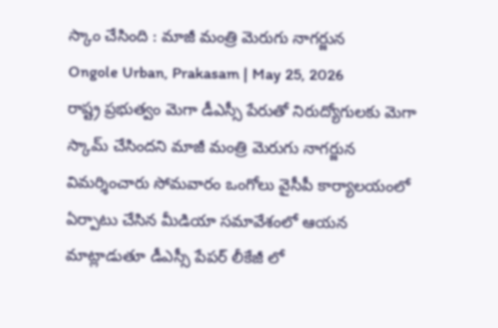స్కాం చేసింది : మాజీ మంత్రి మెరుగు నాగర్జున
Ongole Urban, Prakasam | May 25, 2026
రాష్ట్ర ప్రభుత్వం మెగా డీఎస్సీ పేరుతో నిరుద్యోగులకు మెగా స్కామ్ చేసిందని మాజీ మంత్రి మెరుగు నాగర్జున విమర్శించారు సోమవారం ఒంగోలు వైసీపీ కార్యాలయంలో ఏర్పాటు చేసిన మీడియా సమావేశంలో ఆయన మాట్లాడుతూ డీఎస్సీ పేపర్ లీకేజీ లో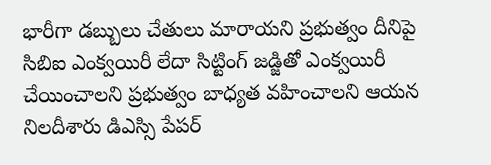భారీగా డబ్బులు చేతులు మారాయని ప్రభుత్వం దీనిపై సిబిఐ ఎంక్వయిరీ లేదా సిట్టింగ్ జడ్జితో ఎంక్వయిరీ చేయించాలని ప్రభుత్వం బాధ్యత వహించాలని ఆయన నిలదీశారు డిఎస్సి పేపర్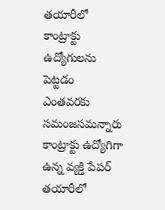తయారీలో కాంట్రాక్టు ఉద్యోగులను పెట్టడం ఎంతవరకు సమంజసమన్నారు కాంట్రాక్టు ఉద్యోగిగా ఉన్న వ్యక్తి పేపర్ తయారీలో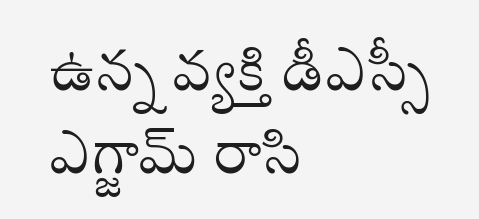ఉన్న వ్యక్తి డీఎస్సీ ఎగ్జామ్ రాసి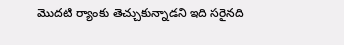మొదటి ర్యాంకు తెచ్చుకున్నాడని ఇది సరైనది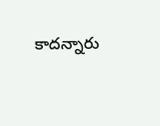కాదన్నారు